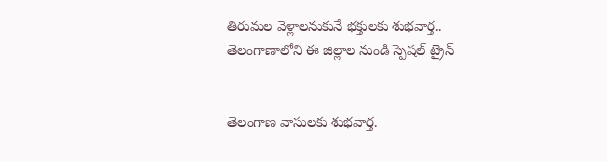తిరుమల వెళ్లాలనుకునే భక్తులకు శుభవార్త.. తెలంగాణాలోని ఈ జిల్లాల నుండి స్పెషల్ ట్రైన్


తెలంగాణ వాసులకు శుభవార్త.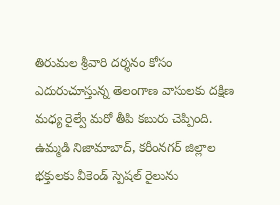తిరుమల శ్రీవారి దర్శనం కోసం ఎదురుచూస్తున్న తెలంగాణ వాసులకు దక్షిణ మధ్య రైల్వే మరో తీపి కబురు చెప్పింది. ఉమ్మడి నిజామాబాద్, కరీంనగర్ జిల్లాల భక్తులకు వీకెండ్ స్పెషల్ రైలును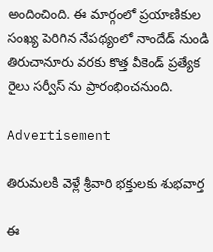అందించింది. ఈ మార్గంలో ప్రయాణికుల సంఖ్య పెరిగిన నేపథ్యంలో నాందేడ్ నుండి తిరుచానూరు వరకు కొత్త వీకెండ్ ప్రత్యేక రైలు సర్వీస్ ను ప్రారంభించనుంది.

Advertisement

తిరుమలకి వెళ్లే శ్రీవారి భక్తులకు శుభవార్త

ఈ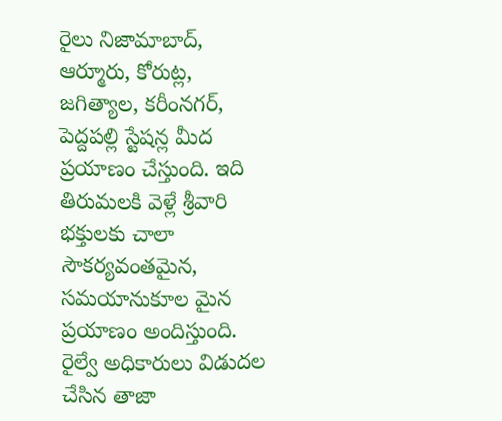రైలు నిజామాబాద్, ఆర్మూరు, కోరుట్ల, జగిత్యాల, కరీంనగర్, పెద్దపల్లి స్టేషన్ల మీద ప్రయాణం చేస్తుంది. ఇది తిరుమలకి వెళ్లే శ్రీవారి భక్తులకు చాలా సౌకర్యవంతమైన, సమయానుకూల మైన ప్రయాణం అందిస్తుంది. రైల్వే అధికారులు విడుదల చేసిన తాజా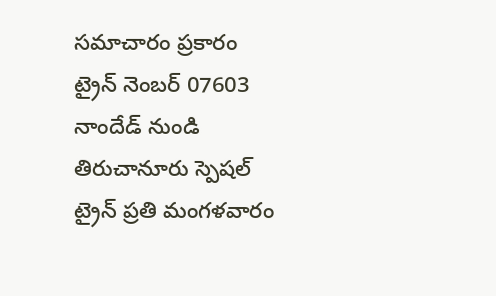సమాచారం ప్రకారం ట్రైన్ నెంబర్ 07603 నాందేడ్ నుండి తిరుచానూరు స్పెషల్ ట్రైన్ ప్రతి మంగళవారం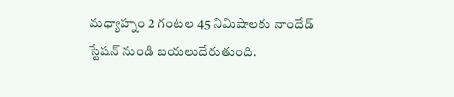మధ్యాహ్నం 2 గంటల 45 నిమిషాలకు నాందేడ్ స్టేషన్ నుండి బయలుదేరుతుంది.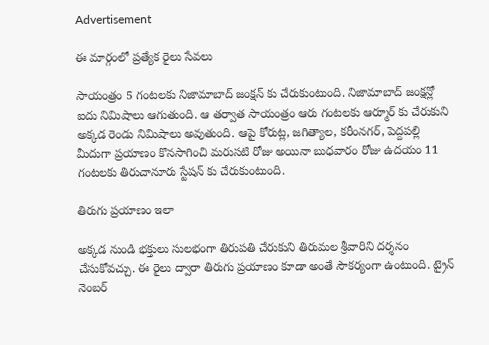Advertisement

ఈ మార్గంలో ప్రత్యేక రైలు సేవలు

సాయంత్రం 5 గంటలకు నిజామాబాద్ జంక్షన్ కు చేరుకుంటుంది. నిజామాబాద్ జంక్షన్లో ఐదు నిమిషాలు ఆగుతుంది. ఆ తర్వాత సాయంత్రం ఆరు గంటలకు ఆర్మూర్ కు చేరుకుని అక్కడ రెండు నిమిషాలు అవుతుంది. ఆపై కోరుట్ల, జగిత్యాల, కరీంనగర్, పెద్దపల్లి మీదుగా ప్రయాణం కొనసాగించి మరుసటి రోజు అయినా బుధవారం రోజు ఉదయం 11 గంటలకు తిరుచానూరు స్టేషన్ కు చేరుకుంటుంది.

తిరుగు ప్రయాణం ఇలా

అక్కడ నుండి భక్తులు సులభంగా తిరుపతి చేరుకుని తిరుమల శ్రీవారిని దర్శనం చేసుకోవచ్చు. ఈ రైలు ద్వారా తిరుగు ప్రయాణం కూడా అంతే సౌకర్యంగా ఉంటుంది. ట్రైన్ నెంబర్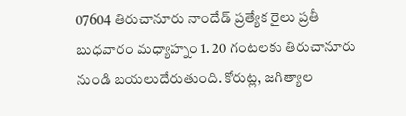07604 తిరుచానూరు నాందేడ్ ప్రత్యేక రైలు ప్రతీ బుధవారం మధ్యాహ్నం 1. 20 గంటలకు తిరుచానూరు నుండి బయలుదేరుతుంది. కోరుట్ల, జగిత్యాల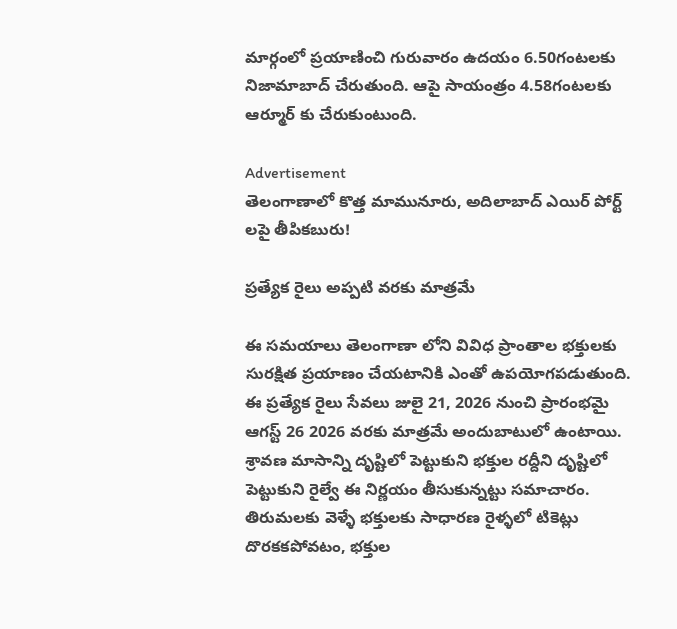మార్గంలో ప్రయాణించి గురువారం ఉదయం 6.50గంటలకు నిజామాబాద్ చేరుతుంది. ఆపై సాయంత్రం 4.58గంటలకు ఆర్మూర్ కు చేరుకుంటుంది.

Advertisement
తెలంగాణాలో కొత్త మామునూరు, అదిలాబాద్ ఎయిర్ పోర్ట్ లపై తీపికబురు!

ప్రత్యేక రైలు అప్పటి వరకు మాత్రమే

ఈ సమయాలు తెలంగాణా లోని వివిధ ప్రాంతాల భక్తులకు సురక్షిత ప్రయాణం చేయటానికి ఎంతో ఉపయోగపడుతుంది. ఈ ప్రత్యేక రైలు సేవలు జులై 21, 2026 నుంచి ప్రారంభమై ఆగస్ట్ 26 2026 వరకు మాత్రమే అందుబాటులో ఉంటాయి. శ్రావణ మాసాన్ని దృష్టిలో పెట్టుకుని భక్తుల రద్దీని దృష్టిలో పెట్టుకుని రైల్వే ఈ నిర్ణయం తీసుకున్నట్టు సమాచారం. తిరుమలకు వెళ్ళే భక్తులకు సాధారణ రైళ్ళలో టికెట్లు దొరకకపోవటం, భక్తుల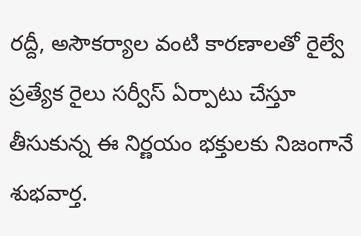రద్దీ, అసౌకర్యాల వంటి కారణాలతో రైల్వే ప్రత్యేక రైలు సర్వీస్ ఏర్పాటు చేస్తూ తీసుకున్న ఈ నిర్ణయం భక్తులకు నిజంగానే శుభవార్త.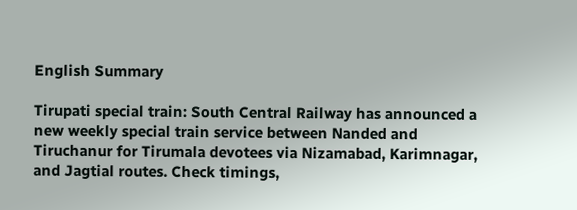English Summary

Tirupati special train: South Central Railway has announced a new weekly special train service between Nanded and Tiruchanur for Tirumala devotees via Nizamabad, Karimnagar, and Jagtial routes. Check timings,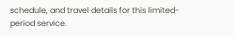schedule, and travel details for this limited-period service.